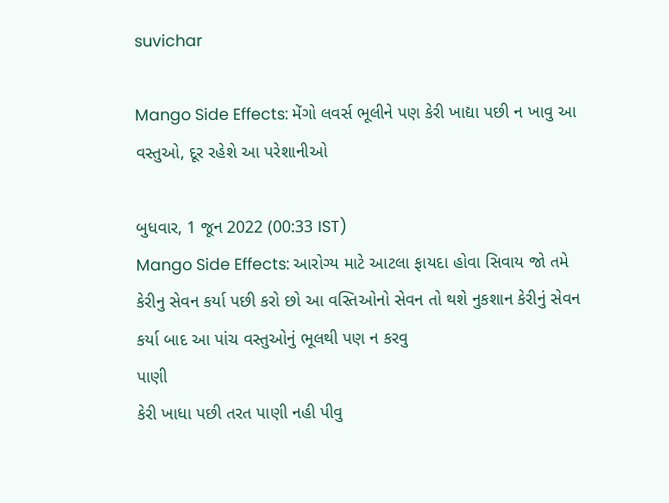suvichar

Mango Side Effects: મેંગો લવર્સ ભૂલીને પણ કેરી ખાદ્યા પછી ન ખાવુ આ વસ્તુઓ, દૂર રહેશે આ પરેશાનીઓ

બુધવાર, 1 જૂન 2022 (00:33 IST)
Mango Side Effects: આરોગ્ય માટે આટલા ફાયદા હોવા સિવાય જો તમે કેરીનુ સેવન કર્યા પછી કરો છો આ વસ્તિઓનો સેવન તો થશે નુકશાન કેરીનું સેવન કર્યા બાદ આ પાંચ વસ્તુઓનું ભૂલથી પણ ન કરવુ
પાણી
કેરી ખાધા પછી તરત પાણી નહી પીવુ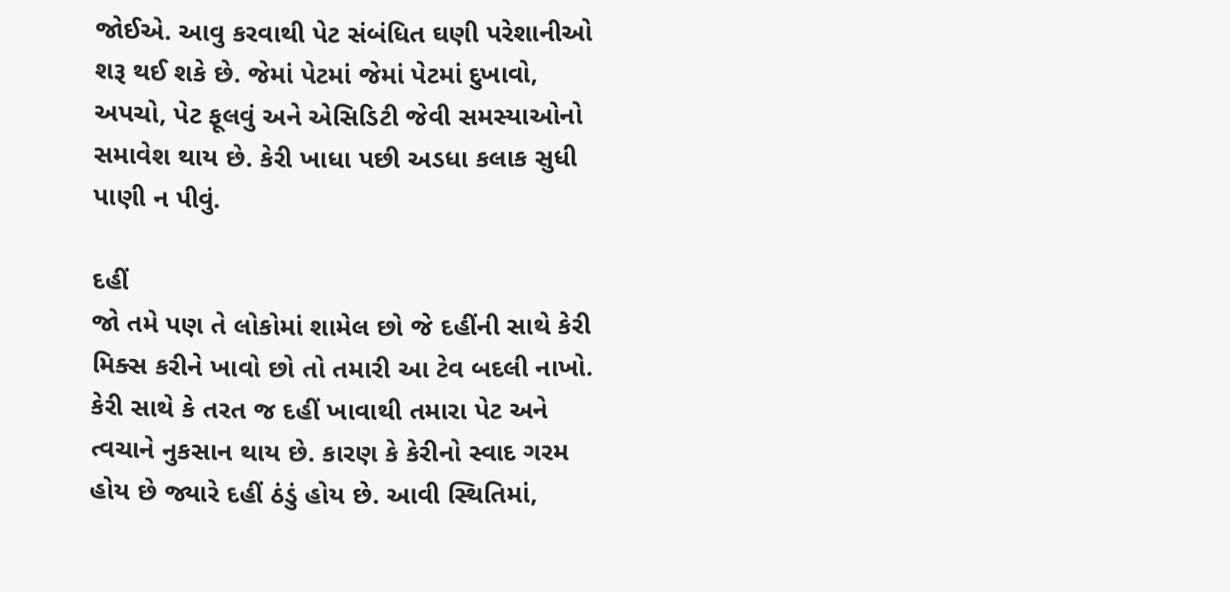જોઈએ. આવુ કરવાથી પેટ સંબંધિત ઘણી પરેશાનીઓ શરૂ થઈ શકે છે. જેમાં પેટમાં જેમાં પેટમાં દુખાવો, અપચો, પેટ ફૂલવું અને એસિડિટી જેવી સમસ્યાઓનો સમાવેશ થાય છે. કેરી ખાધા પછી અડધા કલાક સુધી પાણી ન પીવું.

દહીં
જો તમે પણ તે લોકોમાં શામેલ છો જે દહીંની સાથે કેરી મિક્સ કરીને ખાવો છો તો તમારી આ ટેવ બદલી નાખો. કેરી સાથે કે તરત જ દહીં ખાવાથી તમારા પેટ અને ત્વચાને નુકસાન થાય છે. કારણ કે કેરીનો સ્વાદ ગરમ હોય છે જ્યારે દહીં ઠંડું હોય છે. આવી સ્થિતિમાં,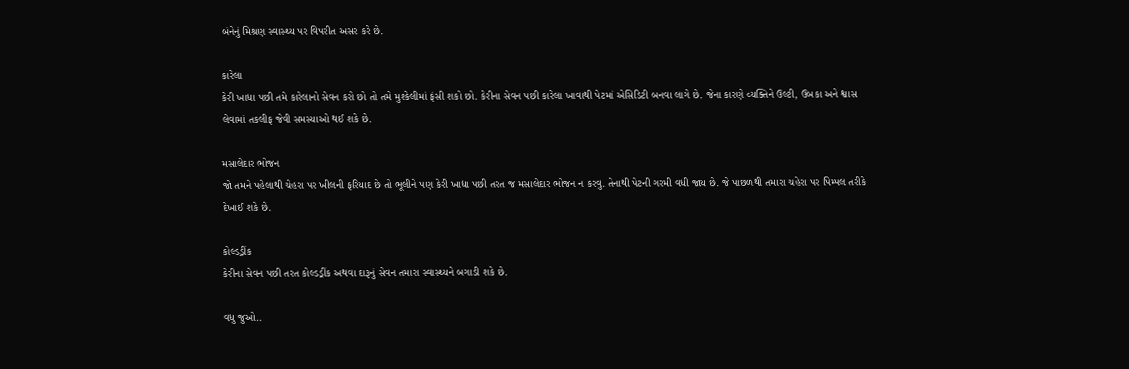બંનેનું મિશ્રણ સ્વાસ્થ્ય પર વિપરીત અસર કરે છે.

કારેલા
કેરી ખાધા પછી તમે કારેલાનો સેવન કરો છો તો તમે મુશ્કેલીમાં ફંસી શકો છો. કેરીના સેવન પછી કારેલા ખાવાથી પેટમાં એસિડિટી બનવા લાગે છે. જેના કારણે વ્યક્તિને ઉલ્ટી, ઉબકા અને શ્વાસ લેવામાં તકલીફ જેવી સમસ્યાઓ થઈ શકે છે.

મસાલેદાર ભોજન
જો તમને પહેલાથી ચેહરા પર ખીલની ફરિયાદ છે તો ભૂલીને પણ કેરી ખાદ્યા પછી તરત જ મસાલેદાર ભોજન ન કરવુ. તેનાથી પેટની ગરમી વધી જાય છે. જે પાછળથી તમારા ચહેરા પર પિમ્પલ તરીકે દેખાઈ શકે છે.

કોલ્ડડ્રીંક
કેરીના સેવન પછી તરત કોલ્ડડ્રીંક અથવા દારૂનું સેવન તમારા સ્વાસ્થ્યને બગાડી શકે છે.

વધુ જુઓ..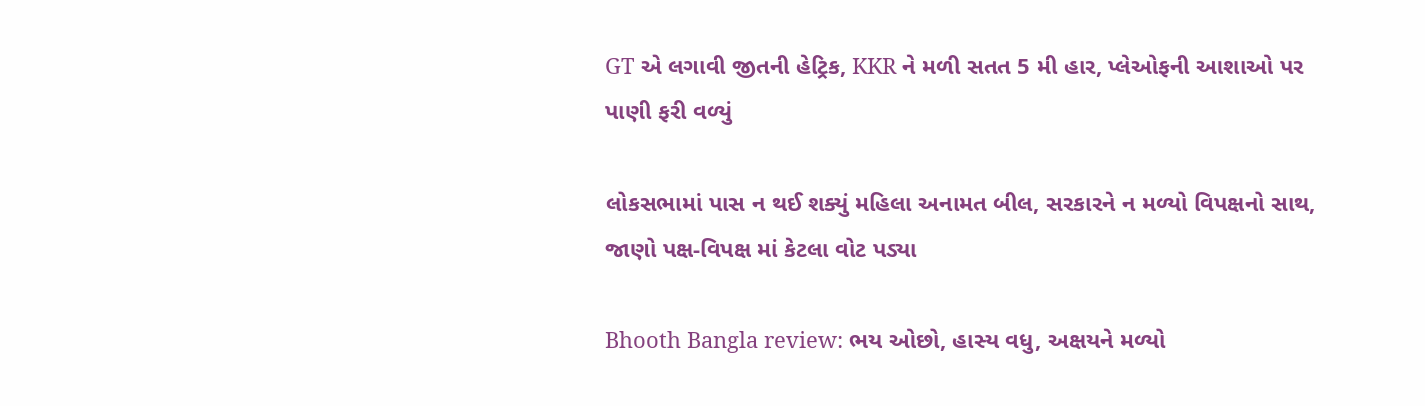GT એ લગાવી જીતની હેટ્રિક, KKR ને મળી સતત 5 મી હાર, પ્લેઓફની આશાઓ પર પાણી ફરી વળ્યું

લોકસભામાં પાસ ન થઈ શક્યું મહિલા અનામત બીલ, સરકારને ન મળ્યો વિપક્ષનો સાથ, જાણો પક્ષ-વિપક્ષ માં કેટલા વોટ પડ્યા

Bhooth Bangla review: ભય ઓછો, હાસ્ય વધુ, અક્ષયને મળ્યો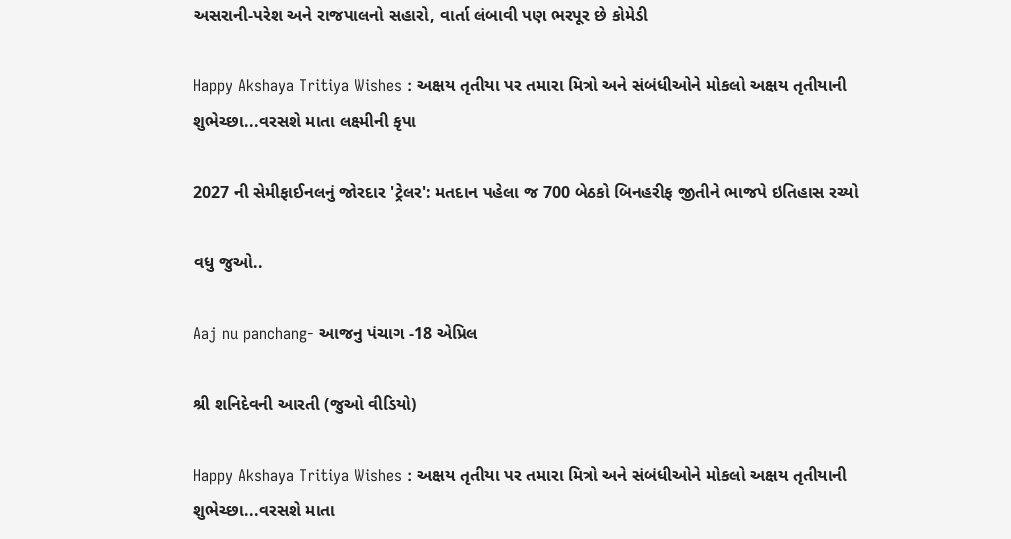અસરાની-પરેશ અને રાજપાલનો સહારો, વાર્તા લંબાવી પણ ભરપૂર છે કોમેડી

Happy Akshaya Tritiya Wishes : અક્ષય તૃતીયા પર તમારા મિત્રો અને સંબંધીઓને મોકલો અક્ષય તૃતીયાની શુભેચ્છા...વરસશે માતા લક્ષ્મીની કૃપા

2027 ની સેમીફાઈનલનું જોરદાર 'ટ્રેલર': મતદાન પહેલા જ 700 બેઠકો બિનહરીફ જીતીને ભાજપે ઇતિહાસ રચ્યો

વધુ જુઓ..

Aaj nu panchang- આજનુ પંચાગ -18 એપ્રિલ

શ્રી શનિદેવની આરતી (જુઓ વીડિયો)

Happy Akshaya Tritiya Wishes : અક્ષય તૃતીયા પર તમારા મિત્રો અને સંબંધીઓને મોકલો અક્ષય તૃતીયાની શુભેચ્છા...વરસશે માતા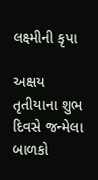લક્ષ્મીની કૃપા

અક્ષય તૃતીયાના શુભ દિવસે જન્મેલા બાળકો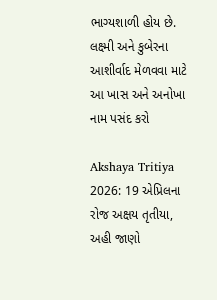ભાગ્યશાળી હોય છે. લક્ષ્મી અને કુબેરના આશીર્વાદ મેળવવા માટે આ ખાસ અને અનોખા નામ પસંદ કરો

Akshaya Tritiya 2026: 19 એપ્રિલના રોજ અક્ષય તૃતીયા, અહી જાણો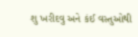શુ ખરીદવુ અને કંઈ વસ્તુઓથી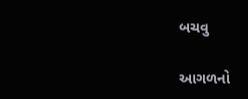બચવુ

આગળનો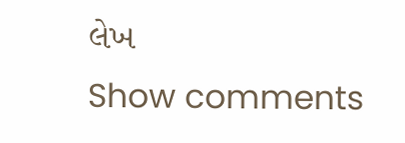લેખ
Show comments